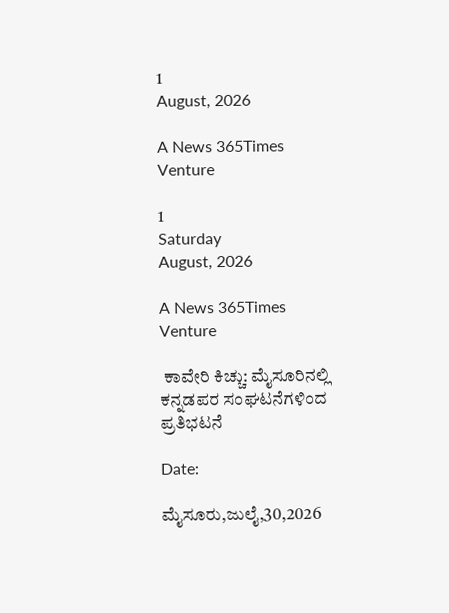1
August, 2026

A News 365Times Venture

1
Saturday
August, 2026

A News 365Times Venture

 ಕಾವೇರಿ ಕಿಚ್ಚು: ಮೈಸೂರಿನಲ್ಲಿ ಕನ್ನಡಪರ ಸಂಘಟನೆಗಳಿಂದ ಪ್ರತಿಭಟನೆ

Date:

ಮೈಸೂರು,ಜುಲೈ,30,2026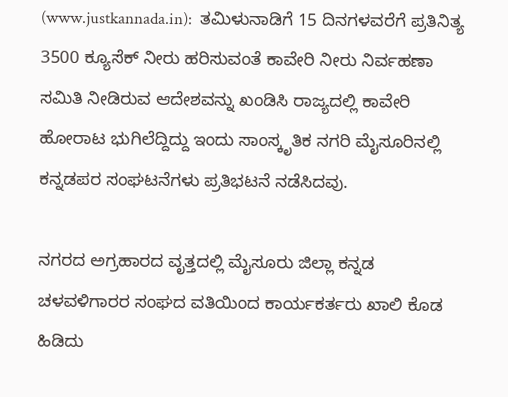(www.justkannada.in):  ತಮಿಳುನಾಡಿಗೆ 15 ದಿನಗಳವರೆಗೆ ಪ್ರತಿನಿತ್ಯ 3500 ಕ್ಯೂಸೆಕ್ ನೀರು ಹರಿಸುವಂತೆ ಕಾವೇರಿ ನೀರು ನಿರ್ವಹಣಾ ಸಮಿತಿ ನೀಡಿರುವ ಆದೇಶವನ್ನು ಖಂಡಿಸಿ ರಾಜ್ಯದಲ್ಲಿ ಕಾವೇರಿ ಹೋರಾಟ ಭುಗಿಲೆದ್ದಿದ್ದು ಇಂದು ಸಾಂಸ್ಕೃತಿಕ ನಗರಿ ಮೈಸೂರಿನಲ್ಲಿ ಕನ್ನಡಪರ ಸಂಘಟನೆಗಳು ಪ್ರತಿಭಟನೆ ನಡೆಸಿದವು.

ನಗರದ ಅಗ್ರಹಾರದ ವೃತ್ತದಲ್ಲಿ ಮೈಸೂರು ಜಿಲ್ಲಾ ಕನ್ನಡ ಚಳವಳಿಗಾರರ ಸಂಘದ ವತಿಯಿಂದ ಕಾರ್ಯಕರ್ತರು ಖಾಲಿ ಕೊಡ ಹಿಡಿದು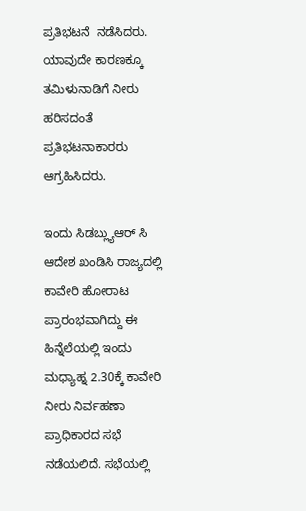ಪ್ರತಿಭಟನೆ  ನಡೆಸಿದರು. ಯಾವುದೇ ಕಾರಣಕ್ಕೂ ತಮಿಳುನಾಡಿಗೆ ನೀರು ಹರಿಸದಂತೆ ಪ್ರತಿಭಟನಾಕಾರರು ಆಗ್ರಹಿಸಿದರು.

ಇಂದು ಸಿಡಬ್ಲ್ಯುಆರ್ ಸಿ ಆದೇಶ ಖಂಡಿಸಿ ರಾಜ್ಯದಲ್ಲಿ ಕಾವೇರಿ ಹೋರಾಟ ಪ್ರಾರಂಭವಾಗಿದ್ದು ಈ ಹಿನ್ನೆಲೆಯಲ್ಲಿ ಇಂದು ಮಧ್ಯಾಹ್ನ 2.30ಕ್ಕೆ ಕಾವೇರಿ ನೀರು ನಿರ್ವಹಣಾ ಪ್ರಾಧಿಕಾರದ ಸಭೆ ನಡೆಯಲಿದೆ. ಸಭೆಯಲ್ಲಿ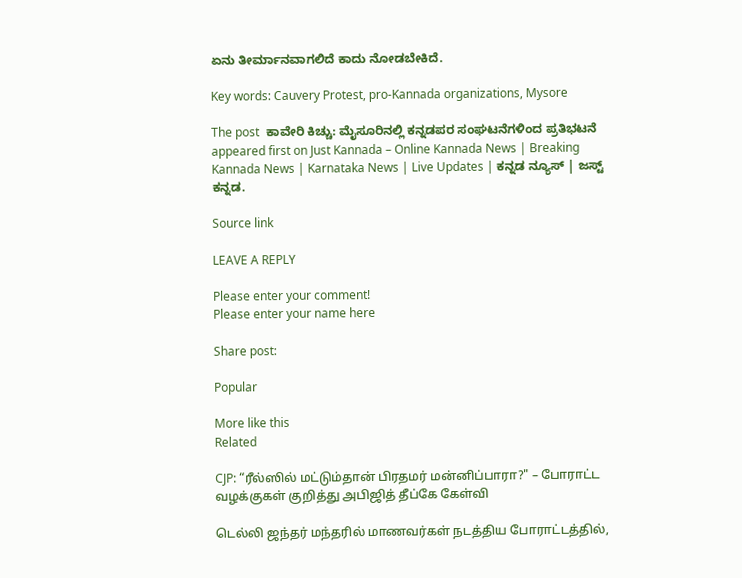ಏನು ತೀರ್ಮಾನವಾಗಲಿದೆ ಕಾದು ನೋಡಬೇಕಿದೆ.

Key words: Cauvery Protest, pro-Kannada organizations, Mysore

The post  ಕಾವೇರಿ ಕಿಚ್ಚು: ಮೈಸೂರಿನಲ್ಲಿ ಕನ್ನಡಪರ ಸಂಘಟನೆಗಳಿಂದ ಪ್ರತಿಭಟನೆ appeared first on Just Kannada – Online Kannada News | Breaking Kannada News | Karnataka News | Live Updates | ಕನ್ನಡ ನ್ಯೂಸ್ | ಜಸ್ಟ್ ಕನ್ನಡ.

Source link

LEAVE A REPLY

Please enter your comment!
Please enter your name here

Share post:

Popular

More like this
Related

CJP: “ரீல்ஸில் மட்டும்தான் பிரதமர் மன்னிப்பாரா?" – போராட்ட வழக்குகள் குறித்து அபிஜித் தீப்கே கேள்வி

டெல்லி ஜந்தர் மந்தரில் மாணவர்கள் நடத்திய போராட்டத்தில்,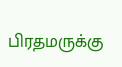பிரதமருக்கு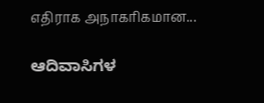எதிராக அநாகரிகமான...

ಆದಿವಾಸಿಗಳ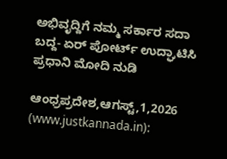ಅಭಿವೃದ್ದಿಗೆ ನಮ್ಮ ಸರ್ಕಾರ ಸದಾ ಬದ್ದ- ಏರ್ ಪೋರ್ಟ್ ಉದ್ಘಾಟಿಸಿ ಪ್ರಧಾನಿ ಮೋದಿ ನುಡಿ

ಆಂಧ್ರಪ್ರದೇಶ,ಆಗಸ್ಟ್,1,2026 (www.justkannada.in):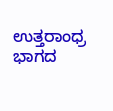ಉತ್ತರಾಂಧ್ರ ಭಾಗದ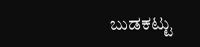ಬುಡಕಟ್ಟು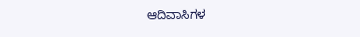ಆದಿವಾಸಿಗಳ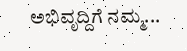ಅಭಿವೃದ್ದಿಗೆ ನಮ್ಮ...